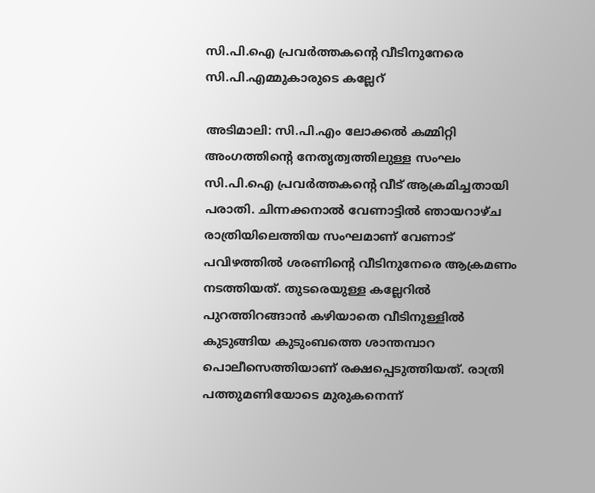സി.പി.ഐ പ്രവര്‍ത്തകന്‍റെ വീടിനുനേരെ സി.പി.എമ്മുകാരുടെ കല്ലേറ്

അടിമാലി: സി.പി.എം ലോക്കല്‍ കമ്മിറ്റി അംഗത്തിന്‍റെ നേതൃത്വത്തിലുള്ള സംഘം സി.പി.ഐ പ്രവര്‍ത്തകന്‍റെ വീട് ആക്രമിച്ചതായി പരാതി. ചിന്നക്കനാല്‍ വേണാട്ടിൽ ഞായറാഴ്ച രാത്രിയിലെത്തിയ സംഘമാണ് വേണാട് പവിഴത്തില്‍ ശരണിന്‍റെ വീടിനുനേരെ ആക്രമണം നടത്തിയത്. തുടരെയുള്ള കല്ലേറില്‍ പുറത്തിറങ്ങാന്‍ കഴിയാതെ വീടിനുള്ളില്‍ കുടുങ്ങിയ കുടുംബത്തെ ശാന്തമ്പാറ പൊലീസെത്തിയാണ് രക്ഷപ്പെടുത്തിയത്. രാത്രി പത്തുമണിയോടെ മുരുകനെന്ന്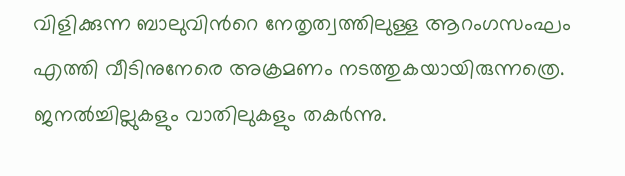വിളിക്കുന്ന ബാലുവിന്‍റെ നേതൃത്വത്തിലുള്ള ആറംഗസംഘം എത്തി വീടിനുനേരെ അക്രമണം നടത്തുകയായിരുന്നത്രെ. ജനല്‍ച്ചില്ലുകളും വാതിലുകളും തകര്‍ന്നു.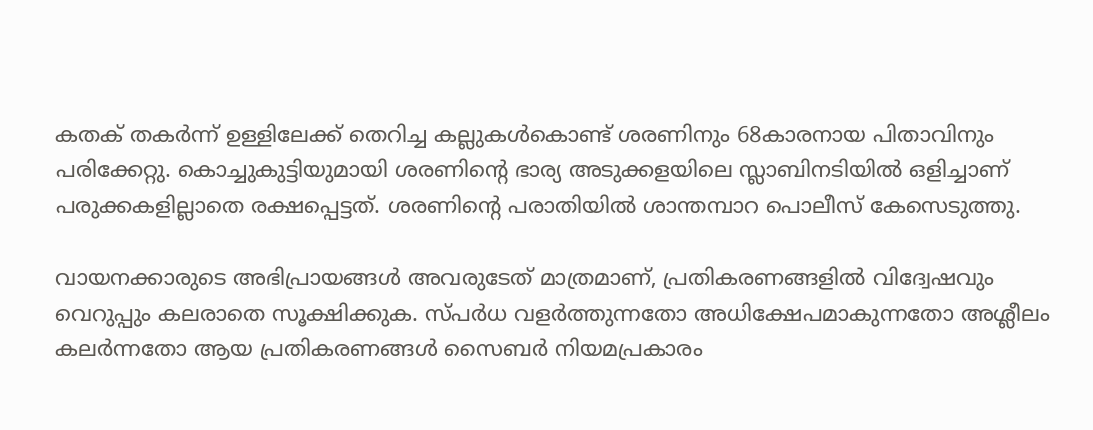കതക് തകര്‍ന്ന് ഉള്ളിലേക്ക് തെറിച്ച കല്ലുകള്‍കൊണ്ട് ശരണിനും 68കാരനായ പിതാവിനും പരിക്കേറ്റു. കൊച്ചുകുട്ടിയുമായി ശരണിന്‍റെ ഭാര്യ അടുക്കളയിലെ സ്ലാബിനടിയില്‍ ഒളിച്ചാണ് പരുക്കകളില്ലാതെ രക്ഷപ്പെട്ടത്. ശരണിന്‍റെ പരാതിയില്‍ ശാന്തമ്പാറ പൊലീസ് കേസെടുത്തു.

വായനക്കാരുടെ അഭിപ്രായങ്ങള്‍ അവരുടേത് മാത്രമാണ്, പ്രതികരണങ്ങളിൽ വിദ്വേഷവും വെറുപ്പും കലരാതെ സൂക്ഷിക്കുക. സ്പർധ വളർത്തുന്നതോ അധിക്ഷേപമാകുന്നതോ അശ്ലീലം കലർന്നതോ ആയ പ്രതികരണങ്ങൾ സൈബർ നിയമപ്രകാരം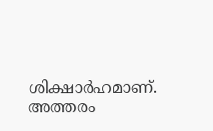ശിക്ഷാർഹമാണ്. അത്തരം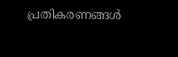പ്രതികരണങ്ങൾ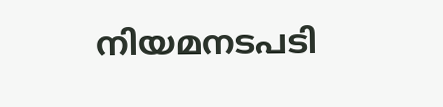നിയമനടപടി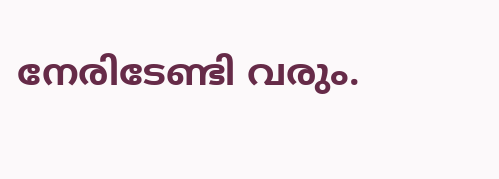നേരിടേണ്ടി വരും.